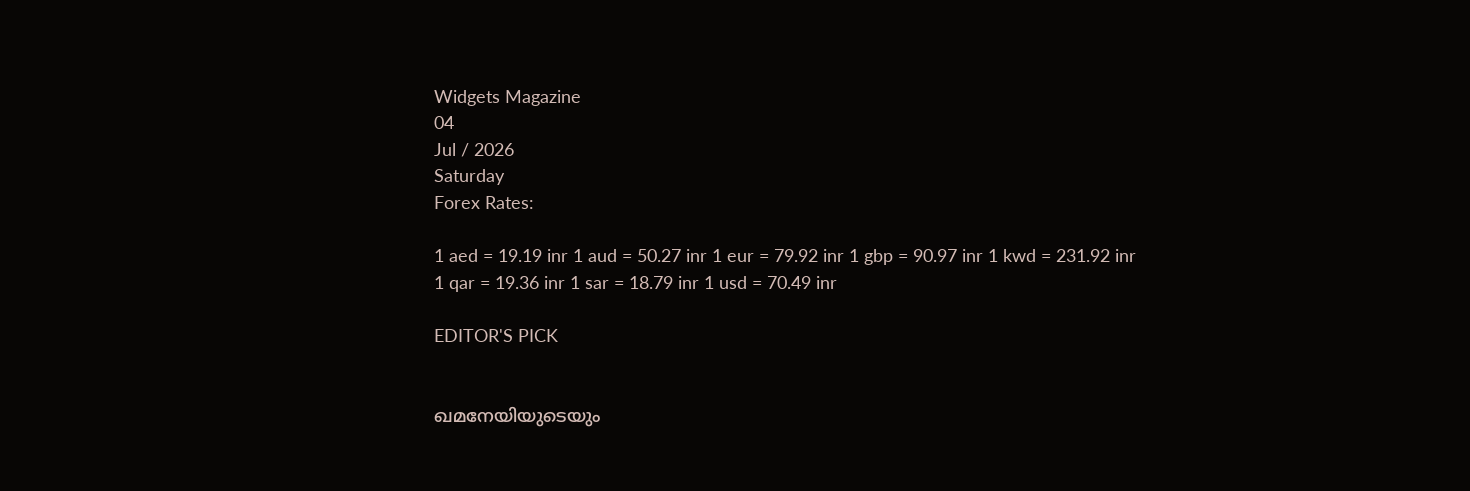Widgets Magazine
04
Jul / 2026
Saturday
Forex Rates:

1 aed = 19.19 inr 1 aud = 50.27 inr 1 eur = 79.92 inr 1 gbp = 90.97 inr 1 kwd = 231.92 inr 1 qar = 19.36 inr 1 sar = 18.79 inr 1 usd = 70.49 inr

EDITOR'S PICK


ഖമനേയിയുടെയും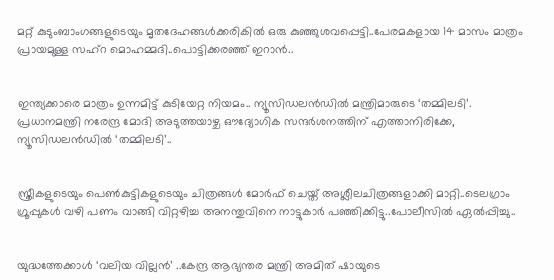മറ്റ് കുടുംബാംഗങ്ങളുടെയും മൃതദേഹങ്ങൾക്കരികിൽ ഒരു കുഞ്ഞുശവപ്പെട്ടി..പേരമകളായ 14 മാസം മാത്രം പ്രായമുള്ള സഹ്റ മൊഹമ്മദി..പൊട്ടിക്കരഞ്ഞ് ഇറാൻ..


ഇന്ത്യക്കാരെ മാത്രം ഉന്നമിട്ട് കുടിയേറ്റ നിയമം.. ന്യൂസിഡലൻഡിൽ മന്ത്രിമാരുടെ ‘തമ്മിലടി’. പ്രധാനമന്ത്രി നരേന്ദ്ര മോദി അടുത്തയാഴ്ച ഔദ്യോഗിക സന്ദർശനത്തിന് എത്താനിരിക്കേ, ന്യൂസിഡലൻഡിൽ ‘തമ്മിലടി’..


സ്ത്രീകളുടെയും പെണ്‍കുട്ടികളുടെയും ചിത്രങ്ങള്‍ മോര്‍ഫ് ചെയ്ത് അശ്ലീലചിത്രങ്ങളാക്കി മാറ്റി..ടെലഗ്രാം ഗ്രൂപ്പുകള്‍ വഴി പണം വാങ്ങി വിറ്റഴിച്ച അനന്തുവിനെ നാട്ടുകാർ പഞ്ഞിക്കിട്ടു..പോലീസിൽ ഏൽപ്പിച്ചു..


യുദ്ധത്തേക്കാൾ ‘വലിയ വില്ലൻ’ ..കേന്ദ്ര ആഭ്യന്തര മന്ത്രി അമിത് ഷായുടെ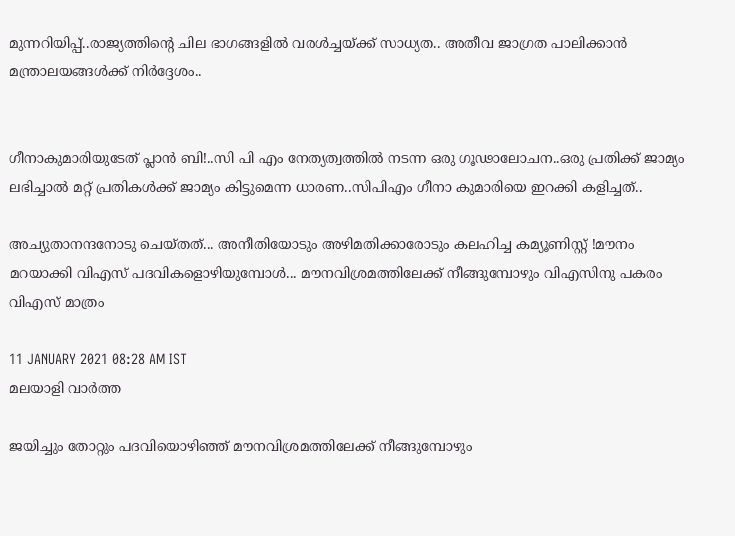മുന്നറിയിപ്പ്..രാജ്യത്തിന്റെ ചില ഭാഗങ്ങളിൽ വരൾച്ചയ്ക്ക് സാധ്യത.. അതീവ ജാഗ്രത പാലിക്കാൻ മന്ത്രാലയങ്ങൾക്ക് നിർദ്ദേശം..


ഗീനാകുമാരിയുടേത് പ്ലാൻ ബി!..സി പി എം നേത്യത്വത്തിൽ നടന്ന ഒരു ഗൂഢാലോചന..ഒരു പ്രതിക്ക് ജാമ്യം ലഭിച്ചാൽ മറ്റ് പ്രതികൾക്ക് ജാമ്യം കിട്ടുമെന്ന ധാരണ..സിപിഎം ഗീനാ കുമാരിയെ ഇറക്കി കളിച്ചത്..

അച്യുതാനന്ദനോടു ചെയ്തത്... അനീതിയോടും അഴിമതിക്കാരോടും കലഹിച്ച കമ്യൂണിസ്റ്റ് !മൗനം മറയാക്കി വിഎസ് പദവികളൊഴിയുമ്പോള്‍... മൗനവിശ്രമത്തിലേക്ക് നീങ്ങുമ്പോഴും വിഎസിനു പകരം വിഎസ് മാത്രം

11 JANUARY 2021 08:28 AM IST
മലയാളി വാര്‍ത്ത

ജയിച്ചും തോറ്റും പദവിയൊഴിഞ്ഞ് മൗനവിശ്രമത്തിലേക്ക് നീങ്ങുമ്പോഴും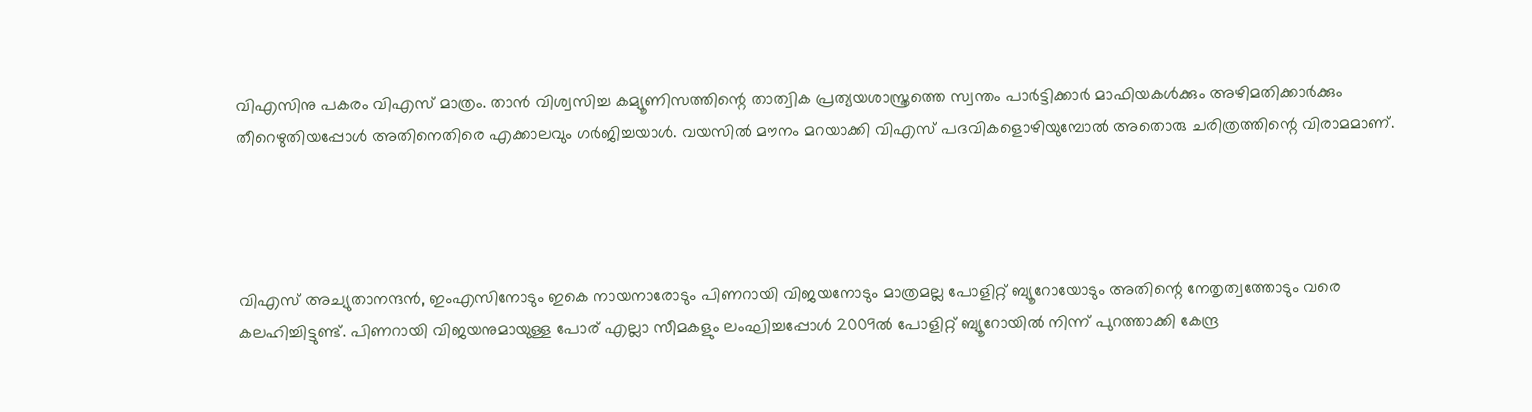വിഎസിനു പകരം വിഎസ് മാത്രം. താന്‍ വിശ്വസിച്ച കമ്യൂണിസത്തിന്റെ താത്വിക പ്രത്യയശാസ്ത്രത്തെ സ്വന്തം പാര്‍ട്ടിക്കാര്‍ മാഫിയകള്‍ക്കും അഴിമതിക്കാര്‍ക്കും തീറെഴുതിയപ്പോള്‍ അതിനെതിരെ എക്കാലവും ഗര്‍ജിച്ചയാള്‍. വയസില്‍ മൗനം മറയാക്കി വിഎസ് പദവികളൊഴിയുമ്പോല്‍ അതൊരു ചരിത്രത്തിന്റെ വിരാമമാണ്.




വിഎസ് അച്യുതാനന്ദന്‍, ഇംഎസിനോടും ഇകെ നായനാരോടും പിണറായി വിജയനോടും മാത്രമല്ല പോളിറ്റ് ബ്യൂറോയോടും അതിന്റെ നേതൃത്വത്തോടും വരെ കലഹിച്ചിട്ടുണ്ട്. പിണറായി വിജയനുമായുള്ള പോര് എല്ലാ സീമകളും ലംഘിച്ചപ്പോള്‍ 2009ല്‍ പോളിറ്റ് ബ്യൂറോയില്‍ നിന്ന് പുറത്താക്കി കേന്ദ്ര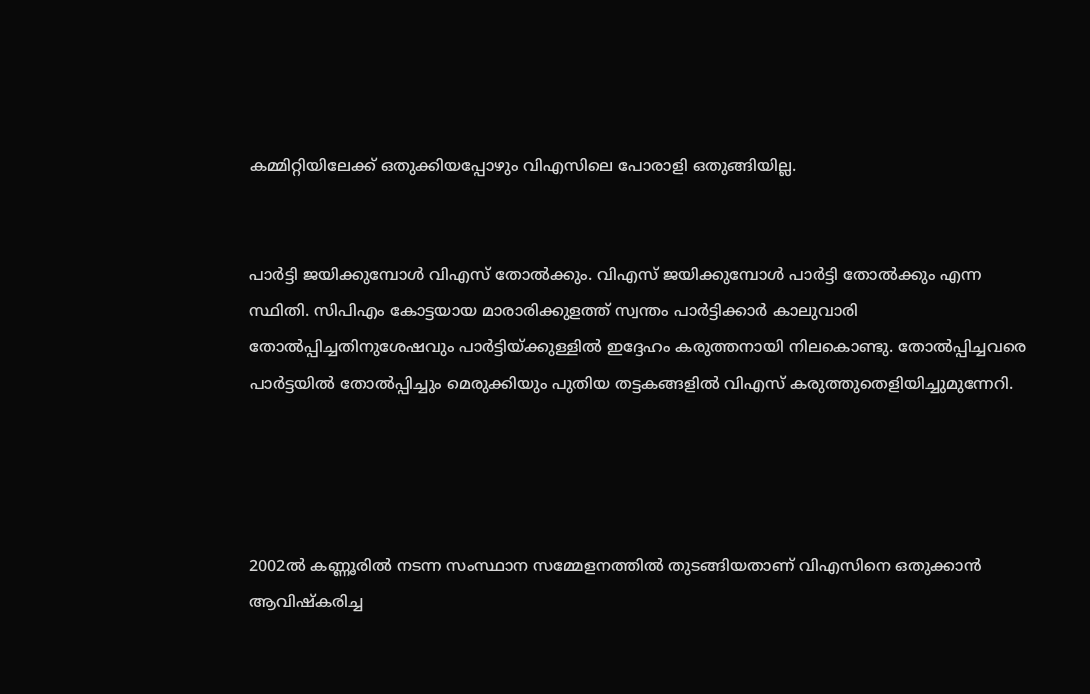കമ്മിറ്റിയിലേക്ക് ഒതുക്കിയപ്പോഴും വിഎസിലെ പോരാളി ഒതുങ്ങിയില്ല.


പാര്‍ട്ടി ജയിക്കുമ്പോള്‍ വിഎസ് തോല്‍ക്കും. വിഎസ് ജയിക്കുമ്പോള്‍ പാര്‍ട്ടി തോല്‍ക്കും എന്ന സ്ഥിതി. സിപിഎം കോട്ടയായ മാരാരിക്കുളത്ത് സ്വന്തം പാര്‍ട്ടിക്കാര്‍ കാലുവാരി തോല്‍പ്പിച്ചതിനുശേഷവും പാര്‍ട്ടിയ്ക്കുള്ളില്‍ ഇദ്ദേഹം കരുത്തനായി നിലകൊണ്ടു. തോല്‍പ്പിച്ചവരെ പാര്‍ട്ടയില്‍ തോല്‍പ്പിച്ചും മെരുക്കിയും പുതിയ തട്ടകങ്ങളില്‍ വിഎസ് കരുത്തുതെളിയിച്ചുമുന്നേറി.




2002ല്‍ കണ്ണൂരില്‍ നടന്ന സംസ്ഥാന സമ്മേളനത്തില്‍ തുടങ്ങിയതാണ് വിഎസിനെ ഒതുക്കാന്‍ ആവിഷ്‌കരിച്ച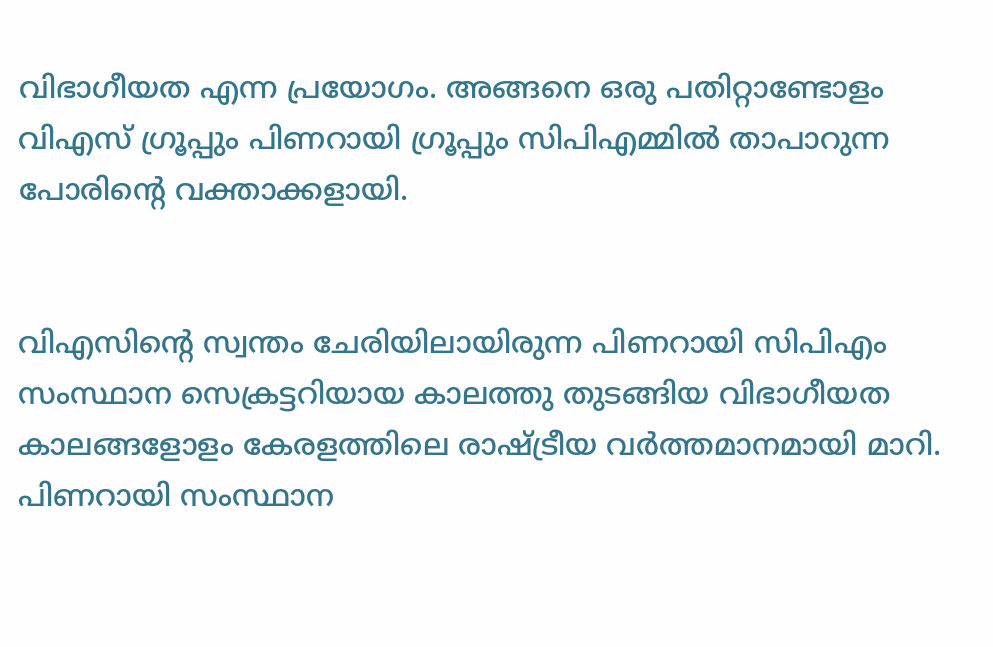വിഭാഗീയത എന്ന പ്രയോഗം. അങ്ങനെ ഒരു പതിറ്റാണ്ടോളം വിഎസ് ഗ്രൂപ്പും പിണറായി ഗ്രൂപ്പും സിപിഎമ്മില്‍ താപാറുന്ന പോരിന്റെ വക്താക്കളായി.


വിഎസിന്റെ സ്വന്തം ചേരിയിലായിരുന്ന പിണറായി സിപിഎം സംസ്ഥാന സെക്രട്ടറിയായ കാലത്തു തുടങ്ങിയ വിഭാഗീയത കാലങ്ങളോളം കേരളത്തിലെ രാഷ്ട്രീയ വര്‍ത്തമാനമായി മാറി. പിണറായി സംസ്ഥാന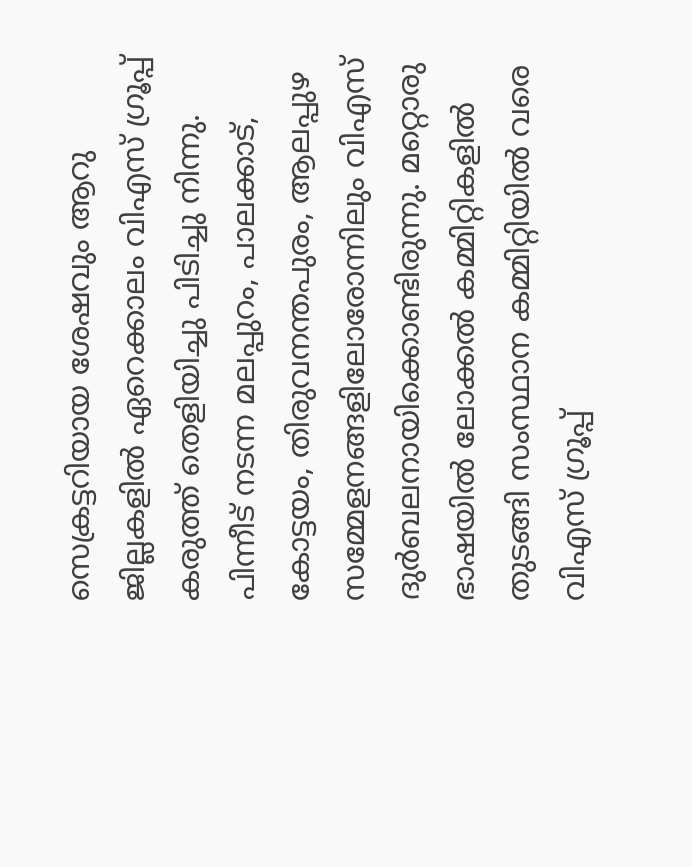സെക്രട്ടറിയായ ശേഷവും ആറു ജില്ലകളില്‍ ഏറെക്കാലം വിഎസ് ഗ്രൂപ്പ് കരുത്ത് തെളിയിച്ചു പിടിച്ചു നിന്നു. പിന്നീട് നടന്ന മലപ്പുറം, പാലക്കാട്, കോട്ടയം, തിരുവനന്തപുരം, ആലപ്പുഴ സമ്മേളനങ്ങളിലോരോന്നിലും വിഎസ് ദുര്‍ബലനായിക്കൊണ്ടിരുന്നു. മറ്റൊരു ഭാഷയില്‍ ലോക്കല്‍ കമ്മിറ്റികളില്‍ തുടങ്ങി സംസ്ഥാന കമ്മിറ്റിയില്‍ വരെ വിഎസ് ഗ്രൂപ്പ്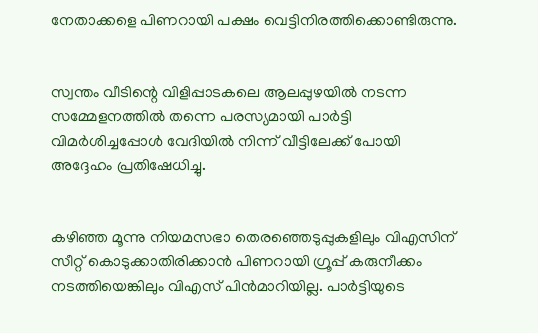നേതാക്കളെ പിണറായി പക്ഷം വെട്ടിനിരത്തിക്കൊണ്ടിരുന്നു.


സ്വന്തം വീടിന്റെ വിളിപ്പാടകലെ ആലപ്പുഴയില്‍ നടന്ന സമ്മേളനത്തില്‍ തന്നെ പരസ്യമായി പാര്‍ട്ടി വിമര്‍ശിച്ചപ്പോള്‍ വേദിയില്‍ നിന്ന് വീട്ടിലേക്ക് പോയി അദ്ദേഹം പ്രതിഷേധിച്ചു.


കഴിഞ്ഞ മൂന്നു നിയമസഭാ തെരഞ്ഞെടുപ്പുകളിലും വിഎസിന് സീറ്റ് കൊടുക്കാതിരിക്കാന്‍ പിണറായി ഗ്രൂപ്പ് കരുനീക്കം നടത്തിയെങ്കിലും വിഎസ് പിന്‍മാറിയില്ല. പാര്‍ട്ടിയുടെ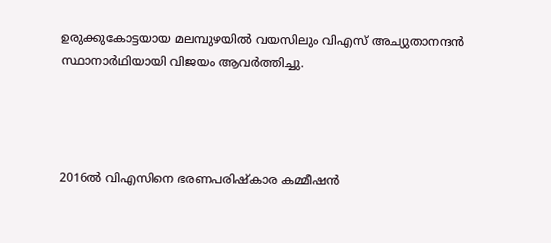ഉരുക്കുകോട്ടയായ മലമ്പുഴയില്‍ വയസിലും വിഎസ് അച്യുതാനന്ദന്‍ സ്ഥാനാര്‍ഥിയായി വിജയം ആവര്‍ത്തിച്ചു.




2016ല്‍ വിഎസിനെ ഭരണപരിഷ്‌കാര കമ്മീഷന്‍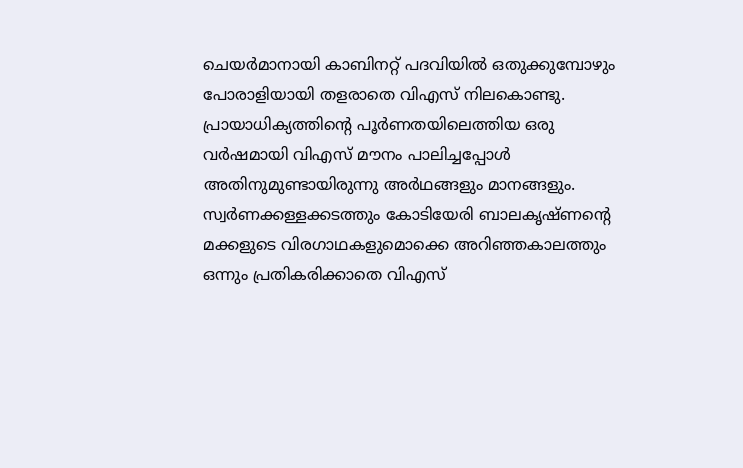ചെയര്‍മാനായി കാബിനറ്റ് പദവിയില്‍ ഒതുക്കുമ്പോഴും പോരാളിയായി തളരാതെ വിഎസ് നിലകൊണ്ടു. പ്രായാധിക്യത്തിന്റെ പൂര്‍ണതയിലെത്തിയ ഒരു വര്‍ഷമായി വിഎസ് മൗനം പാലിച്ചപ്പോള്‍ അതിനുമുണ്ടായിരുന്നു അര്‍ഥങ്ങളും മാനങ്ങളും. സ്വര്‍ണക്കള്ളക്കടത്തും കോടിയേരി ബാലകൃഷ്ണന്റെ മക്കളുടെ വിരഗാഥകളുമൊക്കെ അറിഞ്ഞകാലത്തും ഒന്നും പ്രതികരിക്കാതെ വിഎസ്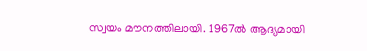സ്വയം മൗനത്തിലായി. 1967ല്‍ ആദ്യമായി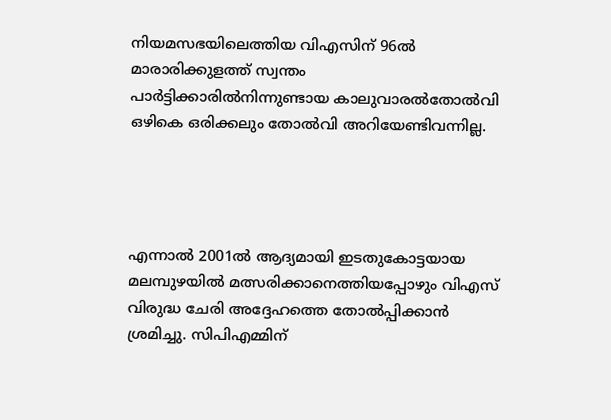നിയമസഭയിലെത്തിയ വിഎസിന് 96ല്‍ മാരാരിക്കുളത്ത് സ്വന്തം പാര്‍ട്ടിക്കാരില്‍നിന്നുണ്ടായ കാലുവാരല്‍തോല്‍വി ഒഴികെ ഒരിക്കലും തോല്‍വി അറിയേണ്ടിവന്നില്ല.




എന്നാല്‍ 2001ല്‍ ആദ്യമായി ഇടതുകോട്ടയായ മലമ്പുഴയില്‍ മത്സരിക്കാനെത്തിയപ്പോഴും വിഎസ് വിരുദ്ധ ചേരി അദ്ദേഹത്തെ തോല്‍പ്പിക്കാന്‍ ശ്രമിച്ചു. സിപിഎമ്മിന്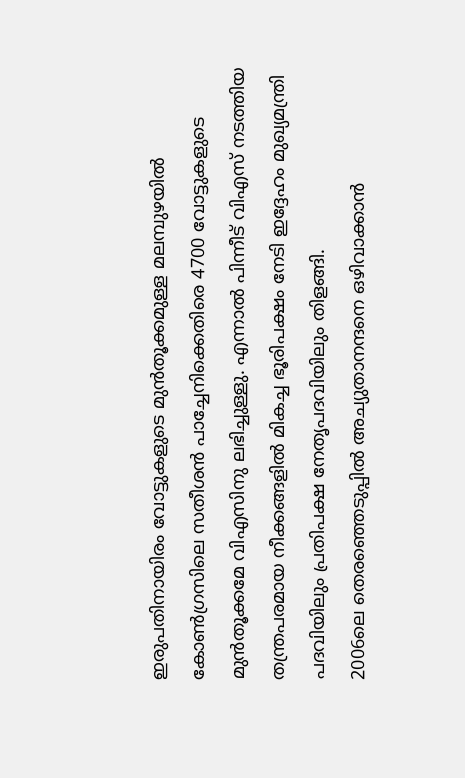ഇരുപതിനായിരം വോട്ടുകളുടെ മുന്‍തൂക്കമുള്ള മലമ്പുഴയില്‍ കോണ്‍ഗ്രസിലെ സതീശന്‍ പാച്ചേനിക്കെതിരെ 4700 വോട്ടുകളുടെ മുന്‍തൂക്കമേ വിഎസിനു ലഭിച്ചുള്ളു. എന്നാല്‍ പിന്നീട് വിഎസ് നടത്തിയ തന്ത്രപരമായ നീക്കങ്ങളില്‍ മികച്ച ഭൂരിപക്ഷം നേടി ഇദ്ദേഹം മുഖ്യമന്ത്രി പദവിയിലും പ്രതിപക്ഷ നേതൃപദവിയിലും തിളങ്ങി.
2006ലെ തെരഞ്ഞെടുപ്പില്‍ അച്യുതാനന്ദനെ ഒഴിവാക്കാന്‍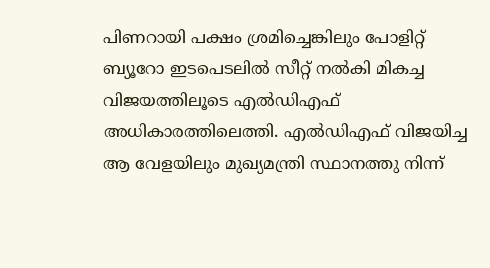പിണറായി പക്ഷം ശ്രമിച്ചെങ്കിലും പോളിറ്റ് ബ്യൂറോ ഇടപെടലില്‍ സീറ്റ് നല്‍കി മികച്ച വിജയത്തിലൂടെ എല്‍ഡിഎഫ് അധികാരത്തിലെത്തി. എല്‍ഡിഎഫ് വിജയിച്ച ആ വേളയിലും മുഖ്യമന്ത്രി സ്ഥാനത്തു നിന്ന്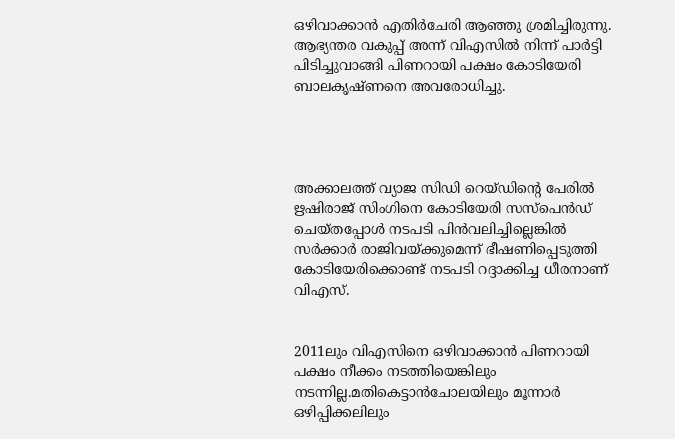ഒഴിവാക്കാന്‍ എതിര്‍ചേരി ആഞ്ഞു ശ്രമിച്ചിരുന്നു. ആഭ്യന്തര വകുപ്പ് അന്ന് വിഎസില്‍ നിന്ന് പാര്‍ട്ടി പിടിച്ചുവാങ്ങി പിണറായി പക്ഷം കോടിയേരി ബാലകൃഷ്ണനെ അവരോധിച്ചു.




അക്കാലത്ത് വ്യാജ സിഡി റെയ്ഡിന്റെ പേരില്‍ ഋഷിരാജ് സിംഗിനെ കോടിയേരി സസ്പെന്‍ഡ് ചെയ്തപ്പോള്‍ നടപടി പിന്‍വലിച്ചില്ലെങ്കില്‍ സര്‍ക്കാര്‍ രാജിവയ്ക്കുമെന്ന് ഭീഷണിപ്പെടുത്തി കോടിയേരിക്കൊണ്ട് നടപടി റദ്ദാക്കിച്ച ധീരനാണ് വിഎസ്.


2011ലും വിഎസിനെ ഒഴിവാക്കാന്‍ പിണറായി പക്ഷം നീക്കം നടത്തിയെങ്കിലും നടന്നില്ല.മതികെട്ടാന്‍ചോലയിലും മൂന്നാര്‍ ഒഴിപ്പിക്കലിലും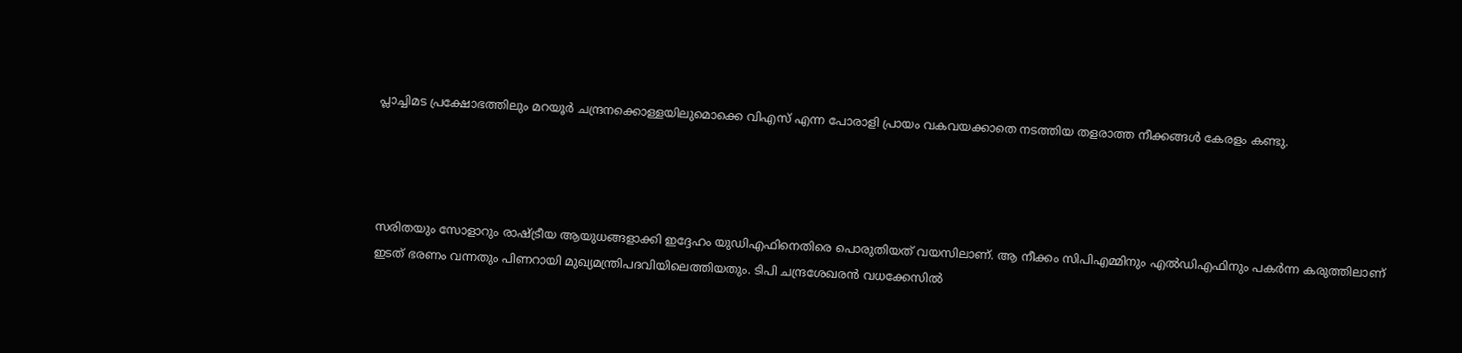പ്ലാച്ചിമട പ്രക്ഷോഭത്തിലും മറയൂര്‍ ചന്ദ്രനക്കൊള്ളയിലുമൊക്കെ വിഎസ് എന്ന പോരാളി പ്രായം വകവയക്കാതെ നടത്തിയ തളരാത്ത നീക്കങ്ങള്‍ കേരളം കണ്ടു.




സരിതയും സോളാറും രാഷ്ട്രീയ ആയുധങ്ങളാക്കി ഇദ്ദേഹം യുഡിഎഫിനെതിരെ പൊരുതിയത് വയസിലാണ്. ആ നീക്കം സിപിഎമ്മിനും എല്‍ഡിഎഫിനും പകര്‍ന്ന കരുത്തിലാണ് ഇടത് ഭരണം വന്നതും പിണറായി മുഖ്യമന്ത്രിപദവിയിലെത്തിയതും. ടിപി ചന്ദ്രശേഖരന്‍ വധക്കേസില്‍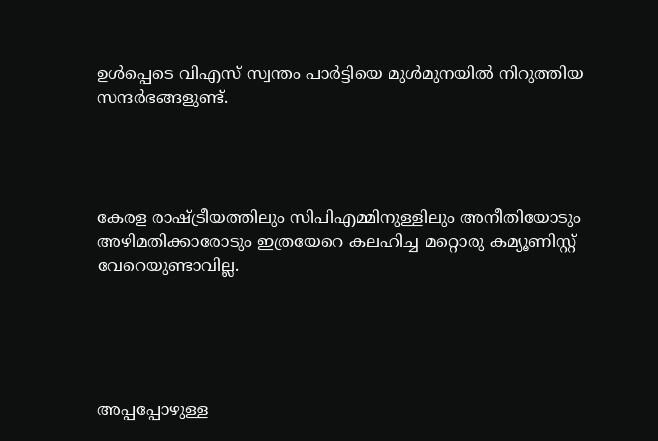ഉള്‍പ്പെടെ വിഎസ് സ്വന്തം പാര്‍ട്ടിയെ മുള്‍മുനയില്‍ നിറുത്തിയ സന്ദര്‍ഭങ്ങളുണ്ട്.




കേരള രാഷ്ട്രീയത്തിലും സിപിഎമ്മിനുള്ളിലും അനീതിയോടും അഴിമതിക്കാരോടും ഇത്രയേറെ കലഹിച്ച മറ്റൊരു കമ്യൂണിസ്റ്റ് വേറെയുണ്ടാവില്ല.





അപ്പപ്പോഴുള്ള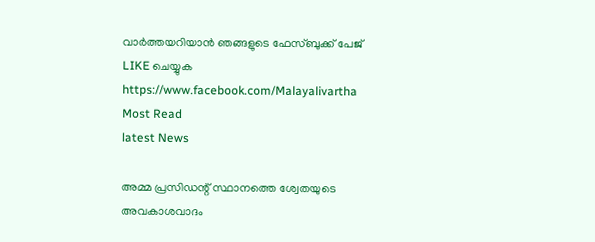വാര്‍ത്തയറിയാന്‍ ഞങ്ങളുടെ ഫേസ്‌ബുക്ക്‌ പേജ് LIKE ചെയ്യുക
https://www.facebook.com/Malayalivartha
Most Read
latest News

അമ്മ പ്രസിഡന്റ് സ്ഥാനത്തെ ശ്വേതയുടെ അവകാശവാദം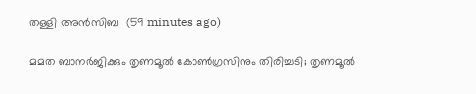തള്ളി അന്‍സിബ  (59 minutes ago)

മമത ബാനര്‍ജിക്കും തൃണമൂല്‍ കോണ്‍ഗ്രസിനും തിരിച്ചടി; തൃണമൂല്‍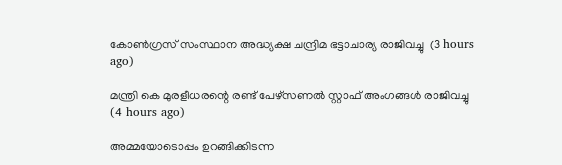കോണ്‍ഗ്രസ് സംസ്ഥാന അദ്ധ്യക്ഷ ചന്ദ്രിമ ഭട്ടാചാര്യ രാജിവച്ചു  (3 hours ago)

മന്ത്രി കെ മുരളീധരന്റെ രണ്ട് പേഴ്‌സണല്‍ സ്റ്റാഫ് അംഗങ്ങള്‍ രാജിവച്ചു  (4 hours ago)

അമ്മയോടൊപ്പം ഉറങ്ങിക്കിടന്ന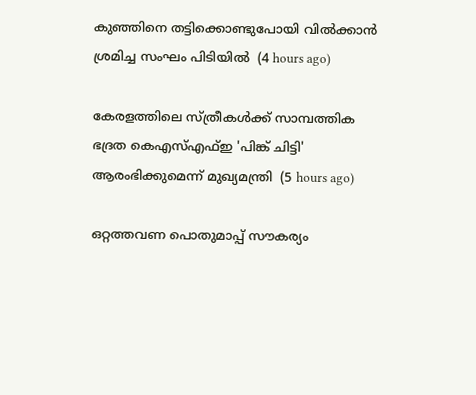കുഞ്ഞിനെ തട്ടിക്കൊണ്ടുപോയി വില്‍ക്കാന്‍ ശ്രമിച്ച സംഘം പിടിയില്‍  (4 hours ago)

കേരളത്തിലെ സ്ത്രീകള്‍ക്ക് സാമ്പത്തിക ഭദ്രത കെഎസ്എഫ്ഇ 'പിങ്ക് ചിട്ടി' ആരംഭിക്കുമെന്ന് മുഖ്യമന്ത്രി  (5 hours ago)

ഒറ്റത്തവണ പൊതുമാപ്പ് സൗകര്യം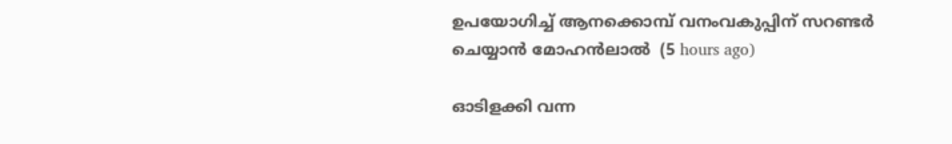ഉപയോഗിച്ച് ആനക്കൊമ്പ് വനംവകുപ്പിന് സറണ്ടര്‍ ചെയ്യാന്‍ മോഹന്‍ലാല്‍  (5 hours ago)

ഓടിളക്കി വന്ന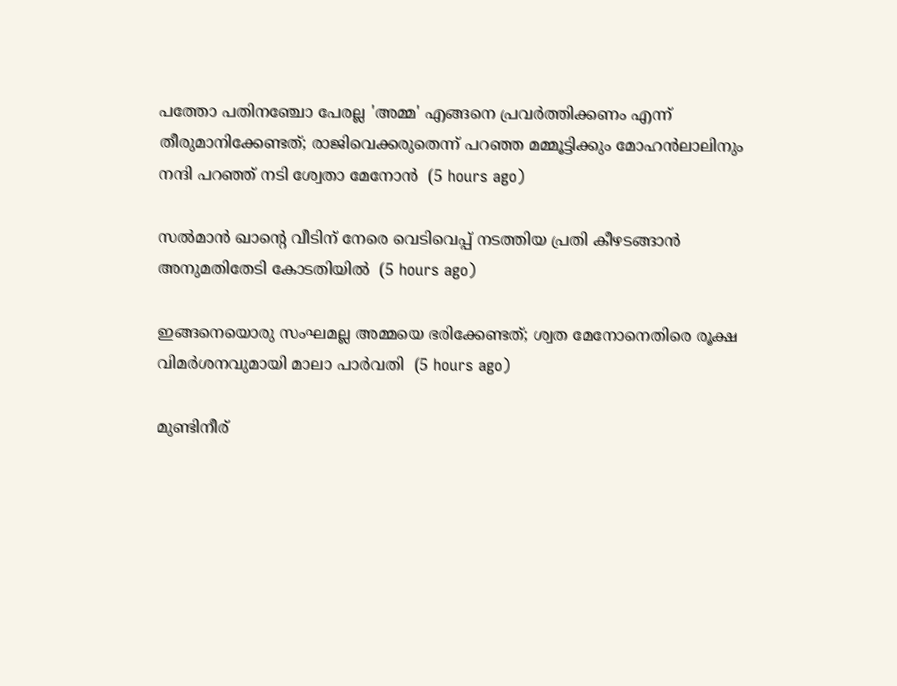പത്തോ പതിനഞ്ചോ പേരല്ല 'അമ്മ' എങ്ങനെ പ്രവര്‍ത്തിക്കണം എന്ന് തീരുമാനിക്കേണ്ടത്; രാജിവെക്കരുതെന്ന് പറഞ്ഞ മമ്മൂട്ടിക്കും മോഹന്‍ലാലിനും നന്ദി പറഞ്ഞ് നടി ശ്വേതാ മേനോന്‍  (5 hours ago)

സല്‍മാന്‍ ഖാന്റെ വീടിന് നേരെ വെടിവെപ്പ് നടത്തിയ പ്രതി കീഴടങ്ങാന്‍ അനുമതിതേടി കോടതിയില്‍  (5 hours ago)

ഇങ്ങനെയൊരു സംഘമല്ല അമ്മയെ ഭരിക്കേണ്ടത്; ശ്വത മേനോനെതിരെ രൂക്ഷ വിമര്‍ശനവുമായി മാലാ പാര്‍വതി  (5 hours ago)

മുണ്ടിനീര്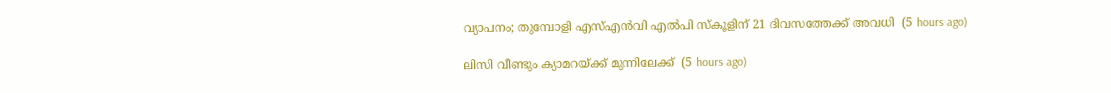വ്യാപനം; തുമ്പോളി എസ്എന്‍വി എല്‍പി സ്‌കൂളിന് 21 ദിവസത്തേക്ക് അവധി  (5 hours ago)

ലിസി വീണ്ടും ക്യാമറയ്ക്ക് മുന്നിലേക്ക്  (5 hours ago)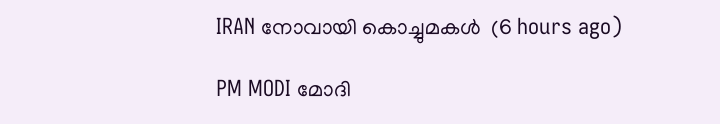IRAN നോവായി കൊച്ചുമകൾ  (6 hours ago)

PM MODI മോദി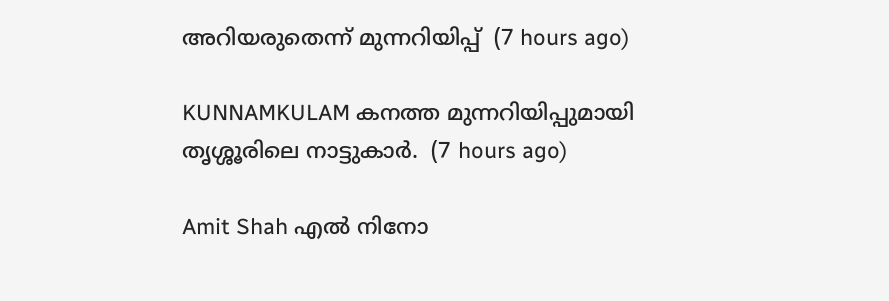അറിയരുതെന്ന് മുന്നറിയിപ്പ്  (7 hours ago)

KUNNAMKULAM കനത്ത മുന്നറിയിപ്പുമായി തൃശ്ശൂരിലെ നാട്ടുകാര്‍.  (7 hours ago)

Amit Shah എൽ നിനോ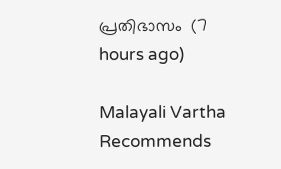പ്രതിഭാസം  (7 hours ago)

Malayali Vartha Recommends